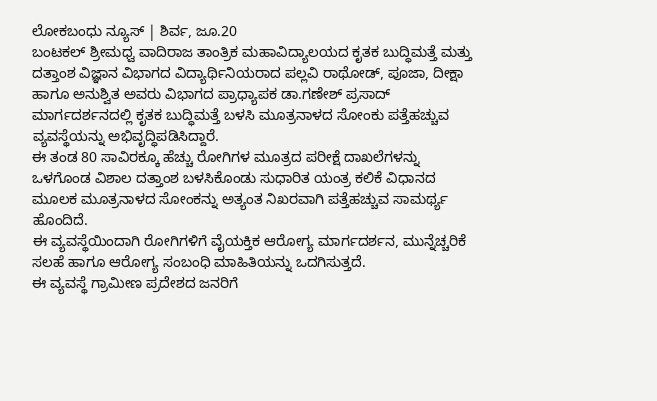ಲೋಕಬಂಧು ನ್ಯೂಸ್ | ಶಿರ್ವ, ಜೂ.20
ಬಂಟಕಲ್ ಶ್ರೀಮಧ್ವ ವಾದಿರಾಜ ತಾಂತ್ರಿಕ ಮಹಾವಿದ್ಯಾಲಯದ ಕೃತಕ ಬುದ್ಧಿಮತ್ತೆ ಮತ್ತು ದತ್ತಾಂಶ ವಿಜ್ಞಾನ ವಿಭಾಗದ ವಿದ್ಯಾರ್ಥಿನಿಯರಾದ ಪಲ್ಲವಿ ರಾಥೋಡ್, ಪೂಜಾ, ದೀಕ್ಷಾ ಹಾಗೂ ಅನುಶ್ವಿತ ಅವರು ವಿಭಾಗದ ಪ್ರಾಧ್ಯಾಪಕ ಡಾ.ಗಣೇಶ್ ಪ್ರಸಾದ್ ಮಾರ್ಗದರ್ಶನದಲ್ಲಿ ಕೃತಕ ಬುದ್ಧಿಮತ್ತೆ ಬಳಸಿ ಮೂತ್ರನಾಳದ ಸೋಂಕು ಪತ್ತೆಹಚ್ಚುವ ವ್ಯವಸ್ಥೆಯನ್ನು ಅಭಿವೃದ್ಧಿಪಡಿಸಿದ್ದಾರೆ.
ಈ ತಂಡ 80 ಸಾವಿರಕ್ಕೂ ಹೆಚ್ಚು ರೋಗಿಗಳ ಮೂತ್ರದ ಪರೀಕ್ಷೆ ದಾಖಲೆಗಳನ್ನು ಒಳಗೊಂಡ ವಿಶಾಲ ದತ್ತಾಂಶ ಬಳಸಿಕೊಂಡು ಸುಧಾರಿತ ಯಂತ್ರ ಕಲಿಕೆ ವಿಧಾನದ ಮೂಲಕ ಮೂತ್ರನಾಳದ ಸೋಂಕನ್ನು ಅತ್ಯಂತ ನಿಖರವಾಗಿ ಪತ್ತೆಹಚ್ಚುವ ಸಾಮರ್ಥ್ಯ ಹೊಂದಿದೆ.
ಈ ವ್ಯವಸ್ಥೆಯಿಂದಾಗಿ ರೋಗಿಗಳಿಗೆ ವೈಯಕ್ತಿಕ ಆರೋಗ್ಯ ಮಾರ್ಗದರ್ಶನ, ಮುನ್ನೆಚ್ಚರಿಕೆ ಸಲಹೆ ಹಾಗೂ ಆರೋಗ್ಯ ಸಂಬಂಧಿ ಮಾಹಿತಿಯನ್ನು ಒದಗಿಸುತ್ತದೆ.
ಈ ವ್ಯವಸ್ಥೆ ಗ್ರಾಮೀಣ ಪ್ರದೇಶದ ಜನರಿಗೆ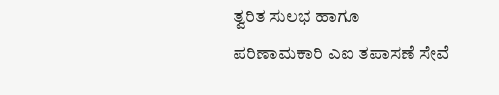ತ್ವರಿತ ಸುಲಭ ಹಾಗೂ ಪರಿಣಾಮಕಾರಿ ಎಐ ತಪಾಸಣೆ ಸೇವೆ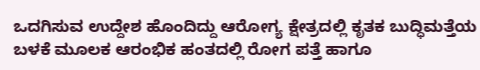ಒದಗಿಸುವ ಉದ್ದೇಶ ಹೊಂದಿದ್ದು ಆರೋಗ್ಯ ಕ್ಷೇತ್ರದಲ್ಲಿ ಕೃತಕ ಬುದ್ಧಿಮತ್ತೆಯ ಬಳಕೆ ಮೂಲಕ ಆರಂಭಿಕ ಹಂತದಲ್ಲಿ ರೋಗ ಪತ್ತೆ ಹಾಗೂ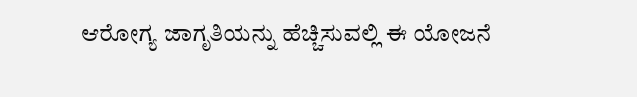ಆರೋಗ್ಯ ಜಾಗೃತಿಯನ್ನು ಹೆಚ್ಚಿಸುವಲ್ಲಿ ಈ ಯೋಜನೆ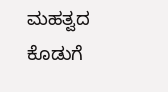ಮಹತ್ವದ ಕೊಡುಗೆ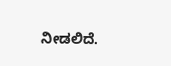ನೀಡಲಿದೆ.